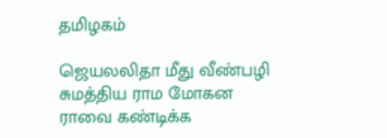தமிழகம்

ஜெயலலிதா மீது வீண்பழி சுமத்திய ராம மோகன ராவை கண்டிக்க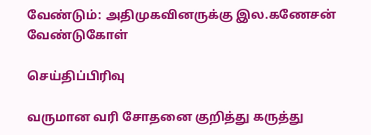வேண்டும்: அதிமுகவினருக்கு இல.கணேசன் வேண்டுகோள்

செய்திப்பிரிவு

வருமான வரி சோதனை குறித்து கருத்து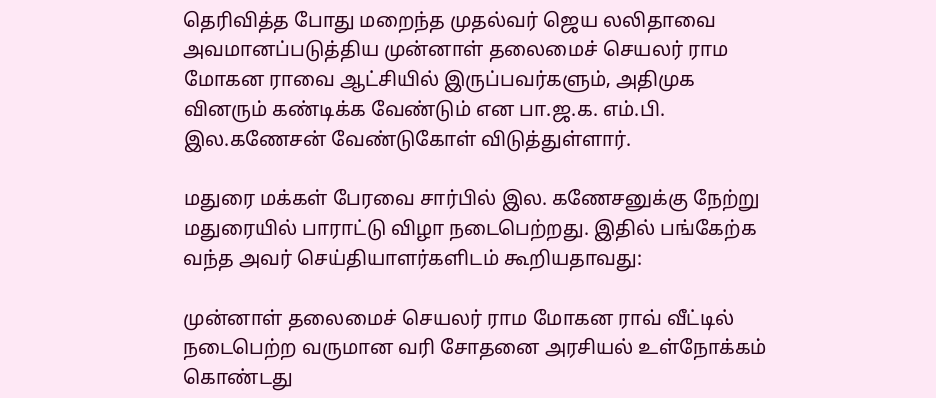தெரிவித்த போது மறைந்த முதல்வர் ஜெய லலிதாவை அவமானப்படுத்திய முன்னாள் தலைமைச் செயலர் ராம மோகன ராவை ஆட்சியில் இருப்பவர்களும், அதிமுக வினரும் கண்டிக்க வேண்டும் என பா.ஜ.க. எம்.பி. இல.கணேசன் வேண்டுகோள் விடுத்துள்ளார்.

மதுரை மக்கள் பேரவை சார்பில் இல. கணேசனுக்கு நேற்று மதுரையில் பாராட்டு விழா நடைபெற்றது. இதில் பங்கேற்க வந்த அவர் செய்தியாளர்களிடம் கூறியதாவது:

முன்னாள் தலைமைச் செயலர் ராம மோகன ராவ் வீட்டில் நடைபெற்ற வருமான வரி சோதனை அரசியல் உள்நோக்கம் கொண்டது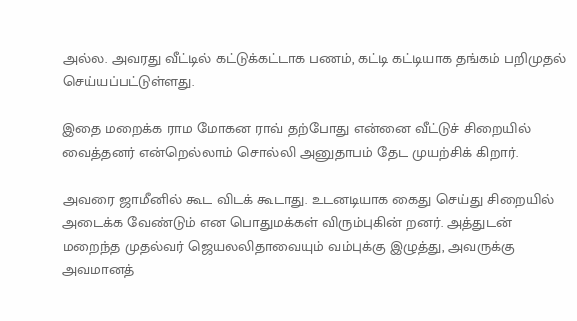அல்ல. அவரது வீட்டில் கட்டுக்கட்டாக பணம், கட்டி கட்டியாக தங்கம் பறிமுதல் செய்யப்பட்டுள்ளது.

இதை மறைக்க ராம மோகன ராவ் தற்போது என்னை வீட்டுச் சிறையில் வைத்தனர் என்றெல்லாம் சொல்லி அனுதாபம் தேட முயற்சிக் கிறார்.

அவரை ஜாமீனில் கூட விடக் கூடாது. உடனடியாக கைது செய்து சிறையில் அடைக்க வேண்டும் என பொதுமக்கள் விரும்புகின் றனர். அத்துடன் மறைந்த முதல்வர் ஜெயலலிதாவையும் வம்புக்கு இழுத்து, அவருக்கு அவமானத்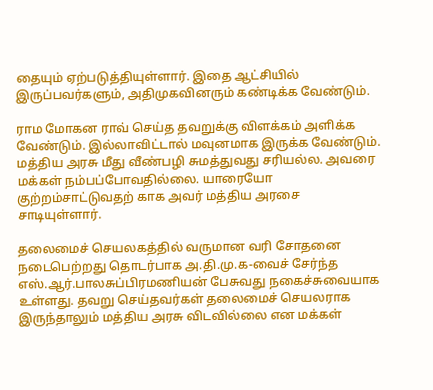தையும் ஏற்படுத்தியுள்ளார். இதை ஆட்சியில் இருப்பவர்களும், அதிமுகவினரும் கண்டிக்க வேண்டும்.

ராம மோகன ராவ் செய்த தவறுக்கு விளக்கம் அளிக்க வேண்டும். இல்லாவிட்டால் மவுனமாக இருக்க வேண்டும். மத்திய அரசு மீது வீண்பழி சுமத்துவது சரியல்ல. அவரை மக்கள் நம்பப்போவதில்லை. யாரையோ குற்றம்சாட்டுவதற் காக அவர் மத்திய அரசை சாடியுள்ளார்.

தலைமைச் செயலகத்தில் வருமான வரி சோதனை நடைபெற்றது தொடர்பாக அ.தி.மு.க-வைச் சேர்ந்த எஸ்.ஆர்.பாலசுப்பிரமணியன் பேசுவது நகைச்சுவையாக உள்ளது. தவறு செய்தவர்கள் தலைமைச் செயலராக இருந்தாலும் மத்திய அரசு விடவில்லை என மக்கள்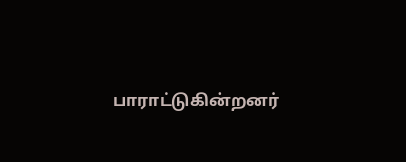பாராட்டுகின்றனர்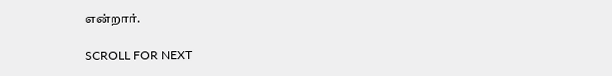என்றார்.

SCROLL FOR NEXT